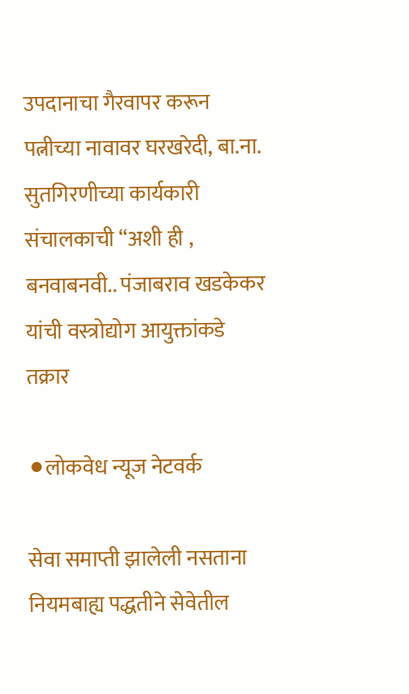उपदानाचा गैरवापर करून पत्नीच्या नावावर घरखरेदी, बा.ना. सुतगिरणीच्या कार्यकारी संचालकाची “अशी ही , बनवाबनवी.. पंजाबराव खडकेकर यांची वस्त्रोद्योग आयुक्तांकडे तक्रार

⚫लोकवेध न्यूज नेटवर्क

सेवा समाप्ती झालेली नसताना नियमबाह्य पद्धतीने सेवेतील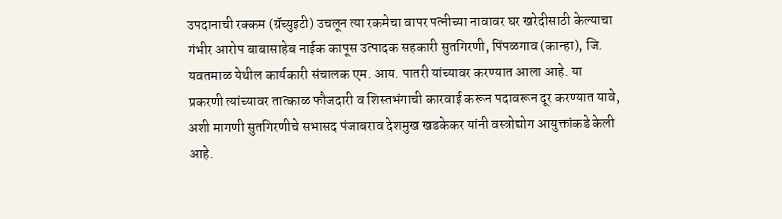उपदानाची रक्कम (ग्रॅच्युइटी) उचलून त्या रकमेचा वापर पत्नीच्या नावावर घर खरेदीसाठी केल्याचा गंभीर आरोप बाबासाहेब नाईक कापूस उत्पादक सहकारी सुतगिरणी, पिंपळगाव (कान्हा), जि. यवतमाळ येथील कार्यकारी संचालक एम. आय. पातरी यांच्यावर करण्यात आला आहे. या प्रकरणी त्यांच्यावर तात्काळ फौजदारी व शिस्तभंगाची कारवाई करून पदावरून दूर करण्यात यावे, अशी मागणी सुतगिरणीचे सभासद पंजाबराव देशमुख खडकेकर यांनी वस्त्रोद्योग आयुक्तांकडे केली आहे.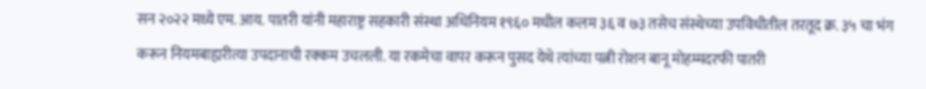सन २०२२ मध्ये एम. आय. पातरी यांनी महाराष्ट्र सहकारी संस्था अधिनियम १९६० मधील कलम ३६ व ७३ तसेच संस्थेच्या उपविधीतील तरतूद क्र. ३५ चा भंग करून नियमबाह्यरीत्या उपदानाची रक्कम उचलली. या रकमेचा वापर करून पुसद येथे त्यांच्या पत्नी रोशन बानू मोहम्मदरफी पातरी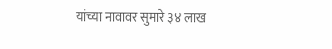यांच्या नावावर सुमारे ३४ लाख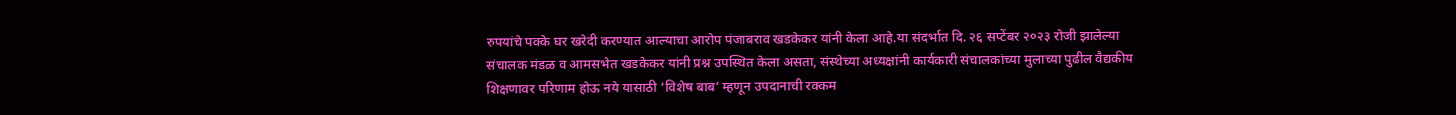रुपयांचे पक्के घर खरेदी करण्यात आल्याचा आरोप पंजाबराव खडकेकर यांनी केला आहे.या संदर्भात दि. २६ सप्टेंबर २०२३ रोजी झालेल्या संचालक मंडळ व आमसभेत खडकेकर यांनी प्रश्न उपस्थित केला असता, संस्थेच्या अध्यक्षांनी कार्यकारी संचालकांच्या मुलाच्या पुढील वैद्यकीय शिक्षणावर परिणाम होऊ नये यासाठी ‘विशेष बाब’ म्हणून उपदानाची रक्कम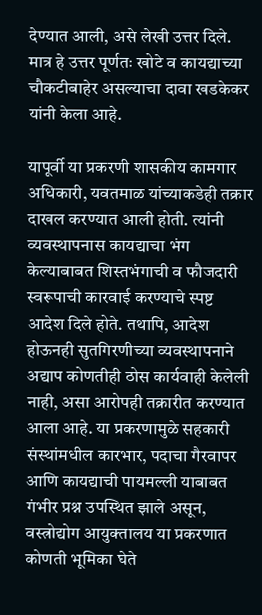देण्यात आली, असे लेखी उत्तर दिले. मात्र हे उत्तर पूर्णतः खोटे व कायद्याच्या चौकटीबाहेर असल्याचा दावा खडकेकर यांनी केला आहे.

यापूर्वी या प्रकरणी शासकीय कामगार अधिकारी, यवतमाळ यांच्याकडेही तक्रार दाखल करण्यात आली होती. त्यांनी व्यवस्थापनास कायद्याचा भंग केल्याबाबत शिस्तभंगाची व फौजदारी स्वरूपाची कारवाई करण्याचे स्पष्ट आदेश दिले होते. तथापि, आदेश होऊनही सुतगिरणीच्या व्यवस्थापनाने अद्याप कोणतीही ठोस कार्यवाही केलेली नाही, असा आरोपही तक्रारीत करण्यात आला आहे. या प्रकरणामुळे सहकारी संस्थांमधील कारभार, पदाचा गैरवापर आणि कायद्याची पायमल्ली याबाबत गंभीर प्रश्न उपस्थित झाले असून, वस्त्रोद्योग आयुक्तालय या प्रकरणात कोणती भूमिका घेते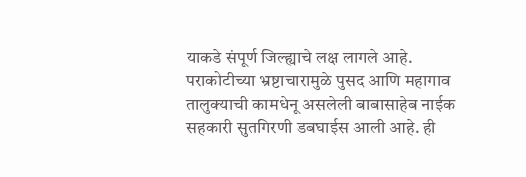याकडे संपूर्ण जिल्ह्याचे लक्ष लागले आहे. पराकोटीच्या भ्रष्टाचारामुळे पुसद आणि महागाव तालुक्याची कामधेनू असलेली बाबासाहेब नाईक सहकारी सुतगिरणी डबघाईस आली आहे. ही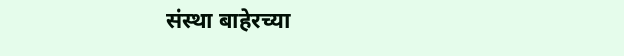संस्था बाहेरच्या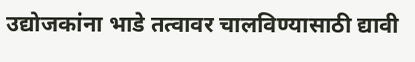उद्योजकांना भाडे तत्वावर चालविण्यासाठी द्यावी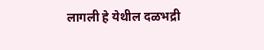लागली हे येथील दळभद्री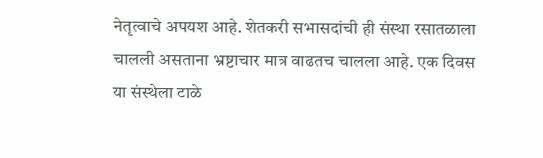नेतृत्वाचे अपयश आहे. शेतकरी सभासदांची ही संस्था रसातळाला चालली असताना भ्रष्टाचार मात्र वाढतच चालला आहे. एक दिवस या संस्थेला टाळे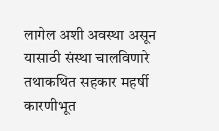लागेल अशी अवस्था असून यासाठी संस्था चालविणारे तथाकथित सहकार महर्षी कारणीभूत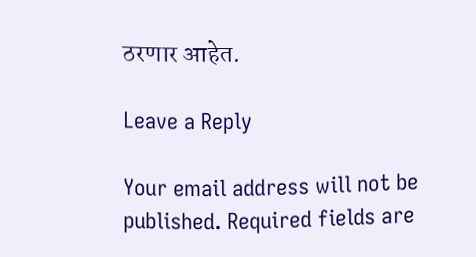ठरणार आहेत.

Leave a Reply

Your email address will not be published. Required fields are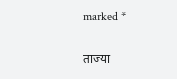marked *

ताज्या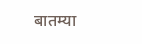बातम्या